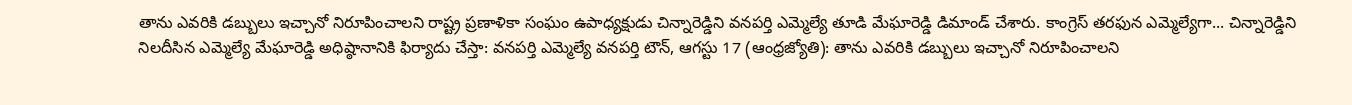తాను ఎవరికి డబ్బులు ఇచ్చానో నిరూపించాలని రాష్ట్ర ప్రణాళికా సంఘం ఉపాధ్యక్షుడు చిన్నారెడ్డిని వనపర్తి ఎమ్మెల్యే తూడి మేఘారెడ్డి డిమాండ్ చేశారు. కాంగ్రెస్ తరఫున ఎమ్మెల్యేగా... చిన్నారెడ్డిని నిలదీసిన ఎమ్మెల్యే మేఘారెడ్డి అధిష్ఠానానికి ఫిర్యాదు చేస్తా: వనపర్తి ఎమ్మెల్యే వనపర్తి టౌన్, ఆగస్టు 17 (ఆంధ్రజ్యోతి): తాను ఎవరికి డబ్బులు ఇచ్చానో నిరూపించాలని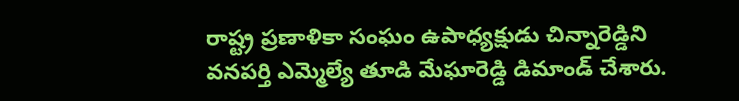రాష్ట్ర ప్రణాళికా సంఘం ఉపాధ్యక్షుడు చిన్నారెడ్డిని వనపర్తి ఎమ్మెల్యే తూడి మేఘారెడ్డి డిమాండ్ చేశారు.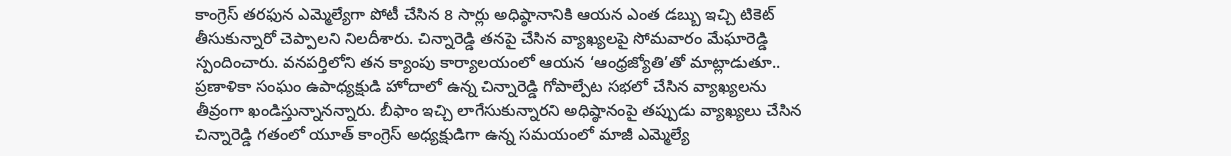కాంగ్రెస్ తరఫున ఎమ్మెల్యేగా పోటీ చేసిన 8 సార్లు అధిష్ఠానానికి ఆయన ఎంత డబ్బు ఇచ్చి టికెట్ తీసుకున్నారో చెప్పాలని నిలదీశారు. చిన్నారెడ్డి తనపై చేసిన వ్యాఖ్యలపై సోమవారం మేఘారెడ్డి స్పందించారు. వనపర్తిలోని తన క్యాంపు కార్యాలయంలో ఆయన ‘ఆంధ్రజ్యోతి’తో మాట్లాడుతూ.. ప్రణాళికా సంఘం ఉపాధ్యక్షుడి హోదాలో ఉన్న చిన్నారెడ్డి గోపాల్పేట సభలో చేసిన వ్యాఖ్యలను తీవ్రంగా ఖండిస్తున్నానన్నారు. బీఫాం ఇచ్చి లాగేసుకున్నారని అధిష్ఠానంపై తప్పుడు వ్యాఖ్యలు చేసిన చిన్నారెడ్డి గతంలో యూత్ కాంగ్రెస్ అధ్యక్షుడిగా ఉన్న సమయంలో మాజీ ఎమ్మెల్యే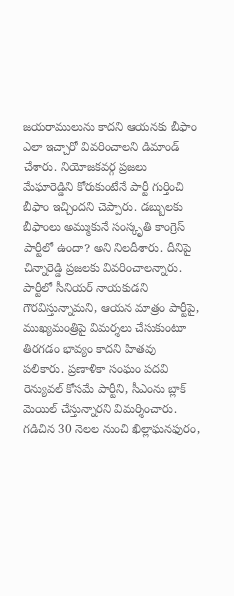జయరాములును కాదని ఆయనకు బీఫాం ఎలా ఇచ్చారో వివరించాలని డిమాండ్ చేశారు. నియోజకవర్గ ప్రజలు మేఘారెడ్డిని కోరుకుంటేనే పార్టీ గుర్తించి బీఫాం ఇచ్చిందని చెప్పారు. డబ్బులకు బీఫాంలు అమ్ముకునే సంస్కృతి కాంగ్రెస్ పార్టీలో ఉందా? అని నిలదీశారు. దీనిపై చిన్నారెడ్డి ప్రజలకు వివరించాలన్నారు. పార్టీలో సీనియర్ నాయకుడని గౌరవిస్తున్నామని, ఆయన మాత్రం పార్టీపై, ముఖ్యమంత్రిపై విమర్శలు చేసుకుంటూ తిరగడం భావ్యం కాదని హితవు పలికారు. ప్రణాళికా సంఘం పదవి రెన్యువల్ కోసమే పార్టీని, సీఎంను బ్లాక్ మెయిల్ చేస్తున్నారని విమర్శించారు. గడిచిన 30 నెలల నుంచి ఖిల్లాఘనఫురం,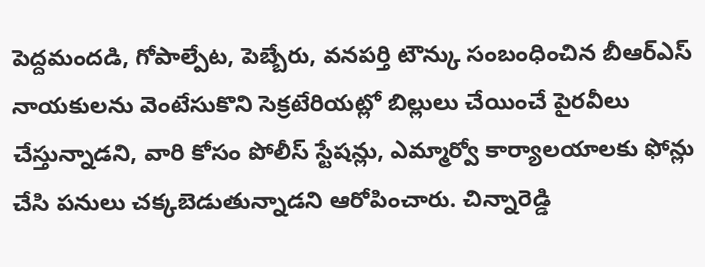పెద్దమందడి, గోపాల్పేట, పెబ్బేరు, వనపర్తి టౌన్కు సంబంధించిన బీఆర్ఎస్ నాయకులను వెంటేసుకొని సెక్రటేరియట్లో బిల్లులు చేయించే పైరవీలు చేస్తున్నాడని, వారి కోసం పోలీస్ స్టేషన్లు, ఎమ్మార్వో కార్యాలయాలకు ఫోన్లు చేసి పనులు చక్కబెడుతున్నాడని ఆరోపించారు. చిన్నారెడ్డి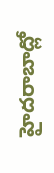హైదరాబాద్లో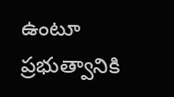ఉంటూ ప్రభుత్వానికి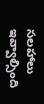సలహాలు ఇవ్వాల్సింది